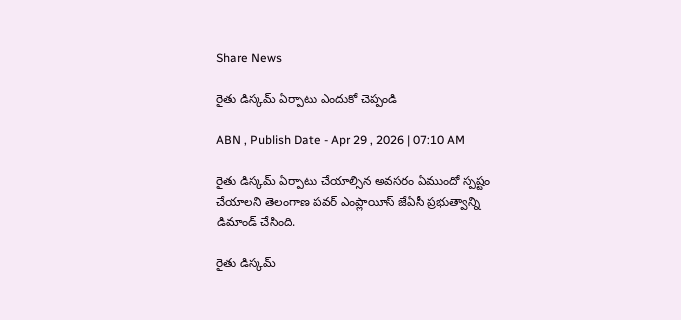Share News

రైతు డిస్కమ్‌ ఏర్పాటు ఎందుకో చెప్పండి

ABN , Publish Date - Apr 29 , 2026 | 07:10 AM

రైతు డిస్కమ్‌ ఏర్పాటు చేయాల్సిన అవసరం ఏముందో స్పష్టం చేయాలని తెలంగాణ పవర్‌ ఎంప్లాయీస్‌ జేఏసీ ప్రభుత్వాన్ని డిమాండ్‌ చేసింది.

రైతు డిస్కమ్‌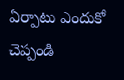ఏర్పాటు ఎందుకో చెప్పండి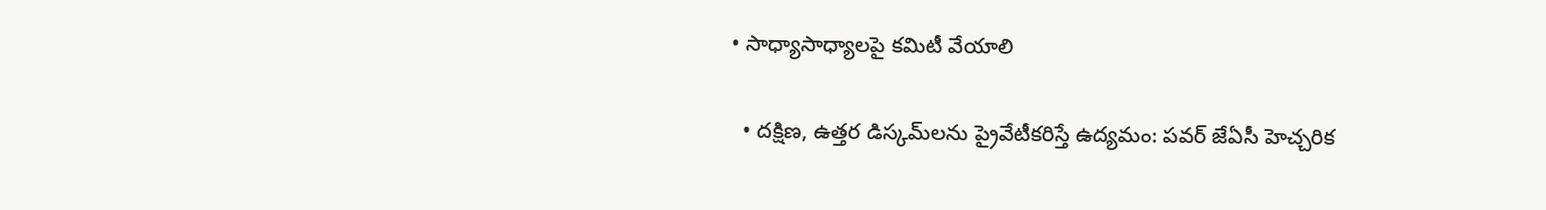• సాధ్యాసాధ్యాలపై కమిటీ వేయాలి

  • దక్షిణ, ఉత్తర డిస్కమ్‌లను ప్రైవేటీకరిస్తే ఉద్యమం: పవర్‌ జేఏసీ హెచ్చరిక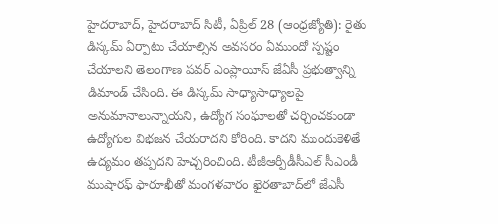హైదరాబాద్‌, హైదరాబాద్‌ సిటీ, ఏప్రిల్‌ 28 (ఆంధ్రజ్యోతి): రైతు డిస్కమ్‌ ఏర్పాటు చేయాల్సిన అవసరం ఏముందో స్పష్టం చేయాలని తెలంగాణ పవర్‌ ఎంప్లాయీస్‌ జేఏసీ ప్రభుత్వాన్ని డిమాండ్‌ చేసింది. ఈ డిస్కమ్‌ సాధ్యాసాధ్యాలపై అనుమానాలున్నాయని, ఉద్యోగ సంఘాలతో చర్చించకుండా ఉద్యోగుల విభజన చేయరాదని కోరింది. కాదని ముందుకెళితే ఉద్యమం తప్పదని హెచ్చరించింది. టీజీఆర్పీడీసీఎల్‌ సీఎండీ ముషారఫ్‌ ఫారూఖీతో మంగళవారం ఖైరతాబాద్‌లో జేఎసీ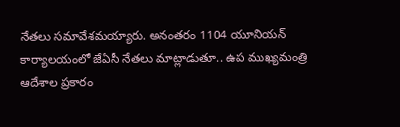నేతలు సమావేశమయ్యారు. అనంతరం 1104 యూనియన్‌ కార్యాలయంలో జేఏసీ నేతలు మాట్లాడుతూ.. ఉప ముఖ్యమంత్రి ఆదేశాల ప్రకారం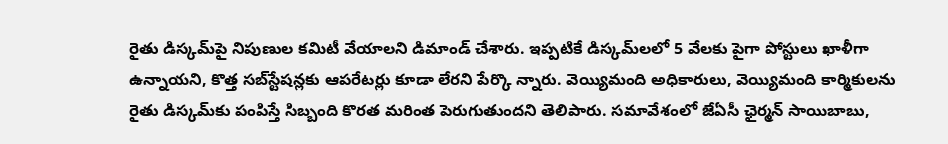రైతు డిస్కమ్‌పై నిపుణుల కమిటీ వేయాలని డిమాండ్‌ చేశారు. ఇప్పటికే డిస్కమ్‌లలో 5 వేలకు పైగా పోస్టులు ఖాళీగా ఉన్నాయని, కొత్త సబ్‌స్టేషన్లకు ఆపరేటర్లు కూడా లేరని పేర్కొ న్నారు. వెయ్యిమంది అధికారులు, వెయ్యిమంది కార్మికులను రైతు డిస్కమ్‌కు పంపిస్తే సిబ్బంది కొరత మరింత పెరుగుతుందని తెలిపారు. సమావేశంలో జేఏసీ ఛైర్మన్‌ సాయిబాబు,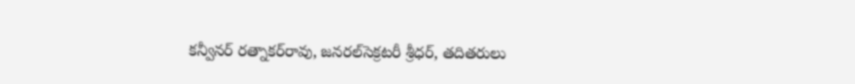కన్వీనర్‌ రత్నాకర్‌రావు, జనరల్‌సెక్రటరీ శ్రీధర్‌, తదితరులు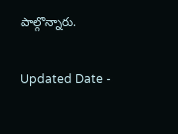పాల్గొన్నారు.

Updated Date -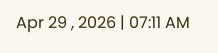Apr 29 , 2026 | 07:11 AM